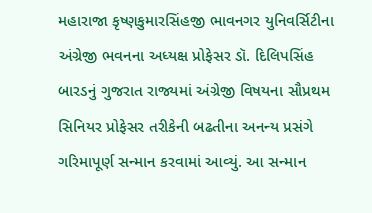મહારાજા કૃષ્ણકુમારસિંહજી ભાવનગર યુનિવર્સિટીના અંગ્રેજી ભવનના અધ્યક્ષ પ્રોફેસર ડૉ. દિલિપસિંહ બારડનું ગુજરાત રાજ્યમાં અંગ્રેજી વિષયના સૌપ્રથમ સિનિયર પ્રોફેસર તરીકેની બઢતીના અનન્ય પ્રસંગે ગરિમાપૂર્ણ સન્માન કરવામાં આવ્યું. આ સન્માન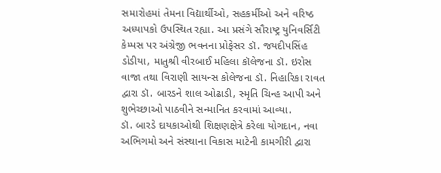સમારોહમાં તેમના વિદ્યાર્થીઓ, સહકર્મીઓ અને વરિષ્ઠ અધ્યાપકો ઉપસ્થિત રહ્યા. આ પ્રસંગે સૌરાષ્ટ્ર યુનિવર્સિટી કેમ્પસ પર અંગ્રેજી ભવનના પ્રોફેસર ડૉ. જયદીપસિંહ ડોડીયા, માતુશ્રી વીરબાઈ મહિલા કૉલેજના ડૉ. ઇરોસ વાજા તથા વિરાણી સાયન્સ કોલેજના ડૉ. નિહારિકા રાવત દ્વારા ડૉ. બારડને શાલ ઓઢાડી, સ્મૃતિ ચિન્હ આપી અને શુભેચ્છાઓ પાઠવીને સન્માનિત કરવામાં આવ્યા.
ડૉ. બારડે દાયકાઓથી શિક્ષણક્ષેત્રે કરેલા યોગદાન, નવા અભિગમો અને સંસ્થાના વિકાસ માટેની કામગીરી દ્વારા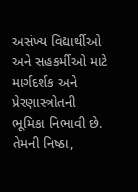અસંખ્ય વિદ્યાર્થીઓ અને સહકર્મીઓ માટે માર્ગદર્શક અને પ્રેરણાસ્ત્રોતની ભૂમિકા નિભાવી છે. તેમની નિષ્ઠા,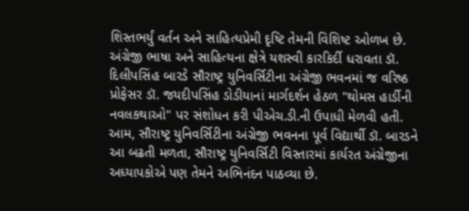શિસ્તભર્યું વર્તન અને સાહિત્યપ્રેમી દૃષ્ટિ તેમની વિશિષ્ટ ઓળખ છે.
અંગ્રેજી ભાષા અને સાહિત્યના ક્ષેત્રે યશસ્વી કારકિર્દી ધરાવતા ડૉ. દિલીપસિંહ બારડે સૌરાષ્ટ્ર યુનિવર્સિટીના અંગ્રેજી ભવનમાં જ વરિષ્ઠ પ્રોફેસર ડૉ. જયદીપસિંહ ડોડીયાનાં માર્ગદર્શન હેઠળ "થોમસ હાર્ડીની નવલકથાઓ" પર સંશોધન કરી પીએચ.ડી.ની ઉપાધી મેળવી હતી. આમ, સૌરાષ્ટ્ર યુનિવર્સિટીના અંગ્રેજી ભવનના પૂર્વ વિદ્યાર્થી ડૉ. બારડને આ બઢતી મળતા, સૌરાષ્ટ્ર યુનિવર્સિટી વિસ્તારમાં કાર્યરત અંગ્રેજીના અધ્યાપકોએ પણ તેમને અભિનંદન પાઠવ્યા છે.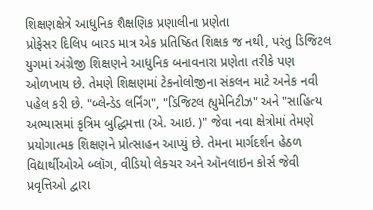શિક્ષણક્ષેત્રે આધુનિક શૈક્ષણિક પ્રણાલીના પ્રણેતા
પ્રોફેસર દિલિપ બારડ માત્ર એક પ્રતિષ્ઠિત શિક્ષક જ નથી, પરંતુ ડિજિટલ યુગમાં અંગ્રેજી શિક્ષણને આધુનિક બનાવનારા પ્રણેતા તરીકે પણ ઓળખાય છે. તેમણે શિક્ષણમાં ટેકનોલોજીના સંકલન માટે અનેક નવી પહેલ કરી છે. "બ્લેન્ડેડ લર્નિંગ", "ડિજિટલ હ્યુમેનિટીઝ" અને "સાહિત્ય અભ્યાસમાં કૃત્રિમ બુદ્ધિમત્તા (એ. આઇ. )" જેવા નવા ક્ષેત્રોમાં તેમણે પ્રયોગાત્મક શિક્ષણને પ્રોત્સાહન આપ્યું છે. તેમના માર્ગદર્શન હેઠળ વિદ્યાર્થીઓએ બ્લૉગ, વીડિયો લેક્ચર અને ઑનલાઇન કોર્સ જેવી પ્રવૃત્તિઓ દ્વારા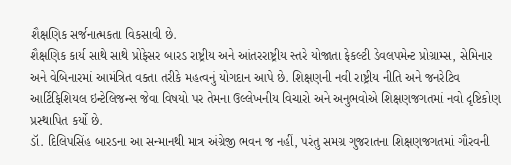શૈક્ષણિક સર્જનાત્મકતા વિકસાવી છે.
શૈક્ષણિક કાર્ય સાથે સાથે પ્રોફેસર બારડ રાષ્ટ્રીય અને આંતરરાષ્ટ્રીય સ્તરે યોજાતા ફેકલ્ટી ડેવલપમેન્ટ પ્રોગ્રામ્સ, સેમિનાર અને વેબિનારમાં આમંત્રિત વક્તા તરીકે મહત્વનું યોગદાન આપે છે. શિક્ષણની નવી રાષ્ટ્રીય નીતિ અને જનરેટિવ આર્ટિફિશિયલ ઇન્ટેલિજન્સ જેવા વિષયો પર તેમના ઉલ્લેખનીય વિચારો અને અનુભવોએ શિક્ષણજગતમાં નવો દૃષ્ટિકોણ પ્રસ્થાપિત કર્યો છે.
ડૉ. દિલિપસિંહ બારડના આ સન્માનથી માત્ર અંગ્રેજી ભવન જ નહીં, પરંતુ સમગ્ર ગુજરાતના શિક્ષણજગતમાં ગૌરવની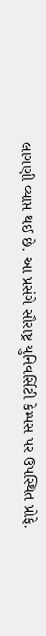લાગણી વ્યાપ્ત થઈ છે. આ પ્રસંગે સૌરાષ્ટ્ર યુનિવર્સિટી કેમ્પસ પર ઉપસ્થિત પ્રોફે.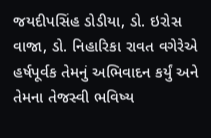જયદીપસિંહ ડોડીયા, ડો. ઇરોસ વાજા, ડો. નિહારિકા રાવત વગેરેએ હર્ષપૂર્વક તેમનું અભિવાદન કર્યું અને તેમના તેજસ્વી ભવિષ્ય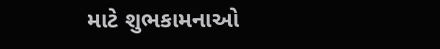માટે શુભકામનાઓ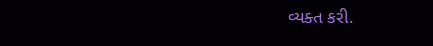વ્યક્ત કરી.